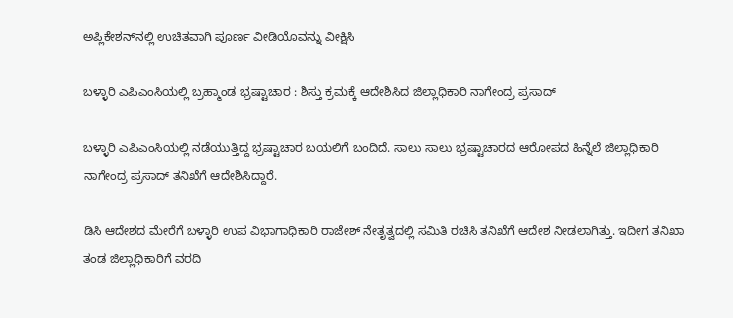ಅಪ್ಲಿಕೇಶನ್‌ನಲ್ಲಿ ಉಚಿತವಾಗಿ ಪೂರ್ಣ ವೀಡಿಯೊವನ್ನು ವೀಕ್ಷಿಸಿ

ಬಳ್ಳಾರಿ ಎಪಿಎಂಸಿಯಲ್ಲಿ ಬ್ರಹ್ಮಾಂಡ ಭ್ರಷ್ಟಾಚಾರ : ಶಿಸ್ತು ಕ್ರಮಕ್ಕೆ ಆದೇಶಿಸಿದ ಜಿಲ್ಲಾಧಿಕಾರಿ ನಾಗೇಂದ್ರ ಪ್ರಸಾದ್

ಬಳ್ಳಾರಿ ಎಪಿಎಂಸಿಯಲ್ಲಿ ನಡೆಯುತ್ತಿದ್ದ ಭ್ರಷ್ಟಾಚಾರ ಬಯಲಿಗೆ ಬಂದಿದೆ. ಸಾಲು ಸಾಲು ಭ್ರಷ್ಟಾಚಾರದ ಆರೋಪದ ಹಿನ್ನೆಲೆ ಜಿಲ್ಲಾಧಿಕಾರಿ ನಾಗೇಂದ್ರ ಪ್ರಸಾದ್‌ ತನಿಖೆಗೆ ಆದೇಶಿಸಿದ್ದಾರೆ.

ಡಿಸಿ ಆದೇಶದ ಮೇರೆಗೆ ಬಳ್ಳಾರಿ ಉಪ ವಿಭಾಗಾಧಿಕಾರಿ ರಾಜೇಶ್ ನೇತೃತ್ವದಲ್ಲಿ ಸಮಿತಿ ರಚಿಸಿ ತನಿಖೆಗೆ ಆದೇಶ ನೀಡಲಾಗಿತ್ತು. ಇದೀಗ ತನಿಖಾ ತಂಡ ಜಿಲ್ಲಾಧಿಕಾರಿಗೆ ವರದಿ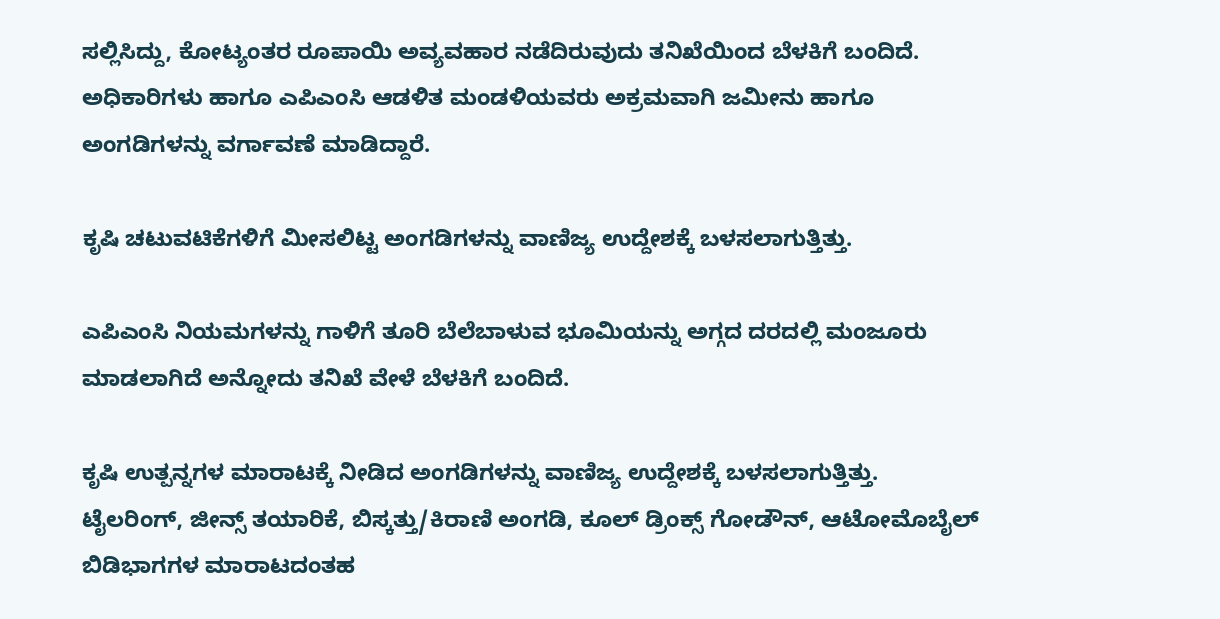ಸಲ್ಲಿಸಿದ್ದು, ಕೋಟ್ಯಂತರ ರೂಪಾಯಿ ಅವ್ಯವಹಾರ ನಡೆದಿರುವುದು ತನಿಖೆಯಿಂದ ಬೆಳಕಿಗೆ ಬಂದಿದೆ. ಅಧಿಕಾರಿಗಳು ಹಾಗೂ ಎಪಿಎಂಸಿ ಆಡಳಿತ ಮಂಡಳಿಯವರು ಅಕ್ರಮವಾಗಿ ಜಮೀನು ಹಾಗೂ ಅಂಗಡಿಗಳನ್ನು ವರ್ಗಾವಣೆ ಮಾಡಿದ್ದಾರೆ.

ಕೃಷಿ ಚಟುವಟಿಕೆಗಳಿಗೆ ಮೀಸಲಿಟ್ಟ ಅಂಗಡಿಗಳನ್ನು ವಾಣಿಜ್ಯ ಉದ್ದೇಶಕ್ಕೆ ಬಳಸಲಾಗುತ್ತಿತ್ತು.

ಎಪಿಎಂಸಿ ನಿಯಮಗಳನ್ನು ಗಾಳಿಗೆ ತೂರಿ ಬೆಲೆಬಾಳುವ ಭೂಮಿಯನ್ನು ಅಗ್ಗದ ದರದಲ್ಲಿ ಮಂಜೂರು ಮಾಡಲಾಗಿದೆ ಅನ್ನೋದು ತನಿಖೆ ವೇಳೆ ಬೆಳಕಿಗೆ ಬಂದಿದೆ.

ಕೃಷಿ ಉತ್ಪನ್ನಗಳ ಮಾರಾಟಕ್ಕೆ ನೀಡಿದ ಅಂಗಡಿಗಳನ್ನು ವಾಣಿಜ್ಯ ಉದ್ದೇಶಕ್ಕೆ ಬಳಸಲಾಗುತ್ತಿತ್ತು. ಟೈಲರಿಂಗ್, ಜೀನ್ಸ್ ತಯಾರಿಕೆ, ಬಿಸ್ಕತ್ತು/ಕಿರಾಣಿ ಅಂಗಡಿ, ಕೂಲ್ ಡ್ರಿಂಕ್ಸ್ ಗೋಡೌನ್, ಆಟೋಮೊಬೈಲ್ ಬಿಡಿಭಾಗಗಳ ಮಾರಾಟದಂತಹ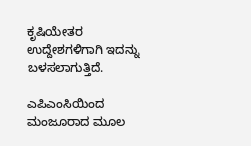ಕೃಷಿಯೇತರ ಉದ್ದೇಶಗಳಿಗಾಗಿ ಇದನ್ನು ಬಳಸಲಾಗುತ್ತಿದೆ.

ಎಪಿಎಂಸಿಯಿಂದ ಮಂಜೂರಾದ ಮೂಲ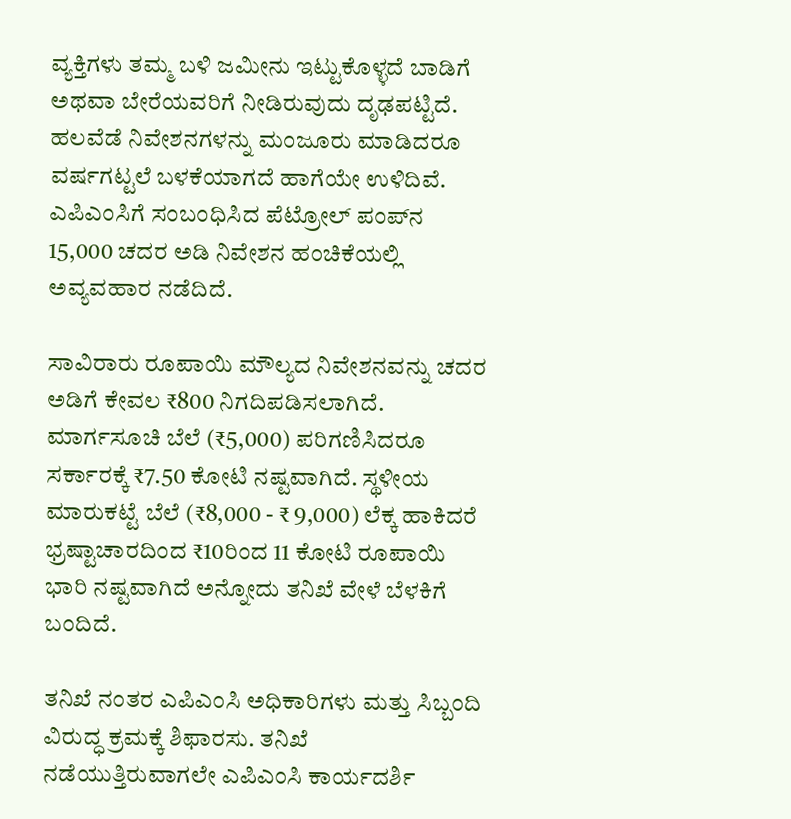ವ್ಯಕ್ತಿಗಳು ತಮ್ಮ ಬಳಿ ಜಮೀನು ಇಟ್ಟುಕೊಳ್ಳದೆ ಬಾಡಿಗೆ ಅಥವಾ ಬೇರೆಯವರಿಗೆ ನೀಡಿರುವುದು ದೃಢಪಟ್ಟಿದೆ. ಹಲವೆಡೆ ನಿವೇಶನಗಳನ್ನು ಮಂಜೂರು ಮಾಡಿದರೂ ವರ್ಷಗಟ್ಟಲೆ ಬಳಕೆಯಾಗದೆ ಹಾಗೆಯೇ ಉಳಿದಿವೆ. ಎಪಿಎಂಸಿಗೆ ಸಂಬಂಧಿಸಿದ ಪೆಟ್ರೋಲ್ ಪಂಪ್‌ನ 15,000 ಚದರ ಅಡಿ ನಿವೇಶನ ಹಂಚಿಕೆಯಲ್ಲಿ ಅವ್ಯವಹಾರ ನಡೆದಿದೆ.

ಸಾವಿರಾರು ರೂಪಾಯಿ ಮೌಲ್ಯದ ನಿವೇಶನವನ್ನು ಚದರ ಅಡಿಗೆ ಕೇವಲ ₹800 ನಿಗದಿಪಡಿಸಲಾಗಿದೆ. ಮಾರ್ಗಸೂಚಿ ಬೆಲೆ (₹5,000) ಪರಿಗಣಿಸಿದರೂ ಸರ್ಕಾರಕ್ಕೆ ₹7.50 ಕೋಟಿ ನಷ್ಟವಾಗಿದೆ. ಸ್ಥಳೀಯ ಮಾರುಕಟ್ಟೆ ಬೆಲೆ (₹8,000 - ₹ 9,000) ಲೆಕ್ಕ ಹಾಕಿದರೆ ಭ್ರಷ್ಟಾಚಾರದಿಂದ ₹10ರಿಂದ 11 ಕೋಟಿ ರೂಪಾಯಿ ಭಾರಿ ನಷ್ಟವಾಗಿದೆ ಅನ್ನೋದು ತನಿಖೆ ವೇಳೆ ಬೆಳಕಿಗೆ ಬಂದಿದೆ.

ತನಿಖೆ ನಂತರ ಎಪಿಎಂಸಿ ಅಧಿಕಾರಿಗಳು ಮತ್ತು ಸಿಬ್ಬಂದಿ ವಿರುದ್ಧ ಕ್ರಮಕ್ಕೆ ಶಿಫಾರಸು. ತನಿಖೆ ನಡೆಯುತ್ತಿರುವಾಗಲೇ ಎಪಿಎಂಸಿ ಕಾರ್ಯದರ್ಶಿ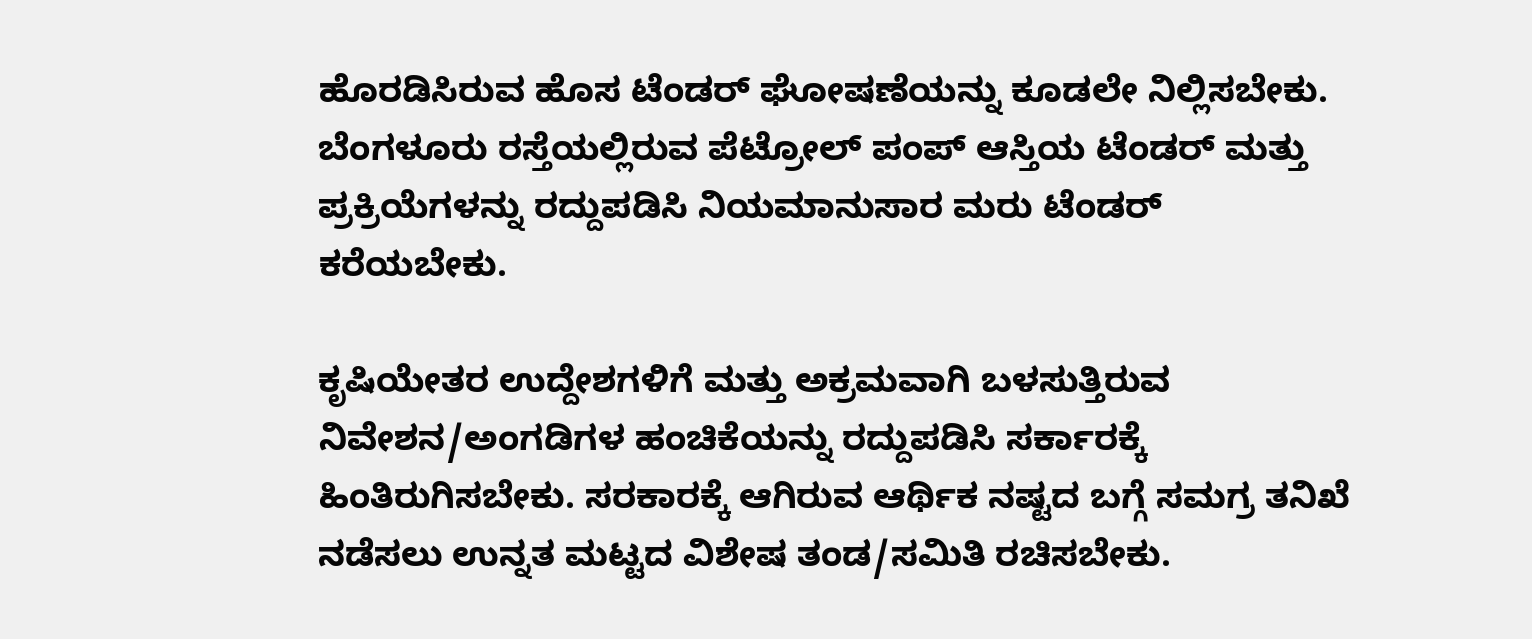ಹೊರಡಿಸಿರುವ ಹೊಸ ಟೆಂಡರ್ ಘೋಷಣೆಯನ್ನು ಕೂಡಲೇ ನಿಲ್ಲಿಸಬೇಕು. ಬೆಂಗಳೂರು ರಸ್ತೆಯಲ್ಲಿರುವ ಪೆಟ್ರೋಲ್ ಪಂಪ್ ಆಸ್ತಿಯ ಟೆಂಡರ್ ಮತ್ತು ಪ್ರಕ್ರಿಯೆಗಳನ್ನು ರದ್ದುಪಡಿಸಿ ನಿಯಮಾನುಸಾರ ಮರು ಟೆಂಡರ್ ಕರೆಯಬೇಕು.

ಕೃಷಿಯೇತರ ಉದ್ದೇಶಗಳಿಗೆ ಮತ್ತು ಅಕ್ರಮವಾಗಿ ಬಳಸುತ್ತಿರುವ ನಿವೇಶನ/ಅಂಗಡಿಗಳ ಹಂಚಿಕೆಯನ್ನು ರದ್ದುಪಡಿಸಿ ಸರ್ಕಾರಕ್ಕೆ ಹಿಂತಿರುಗಿಸಬೇಕು. ಸರಕಾರಕ್ಕೆ ಆಗಿರುವ ಆರ್ಥಿಕ ನಷ್ಟದ ಬಗ್ಗೆ ಸಮಗ್ರ ತನಿಖೆ ನಡೆಸಲು ಉನ್ನತ ಮಟ್ಟದ ವಿಶೇಷ ತಂಡ/ಸಮಿತಿ ರಚಿಸಬೇಕು.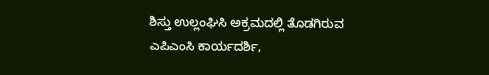ಶಿಸ್ತು ಉಲ್ಲಂಘಿಸಿ ಅಕ್ರಮದಲ್ಲಿ ತೊಡಗಿರುವ ಎಪಿಎಂಸಿ ಕಾರ್ಯದರ್ಶಿ,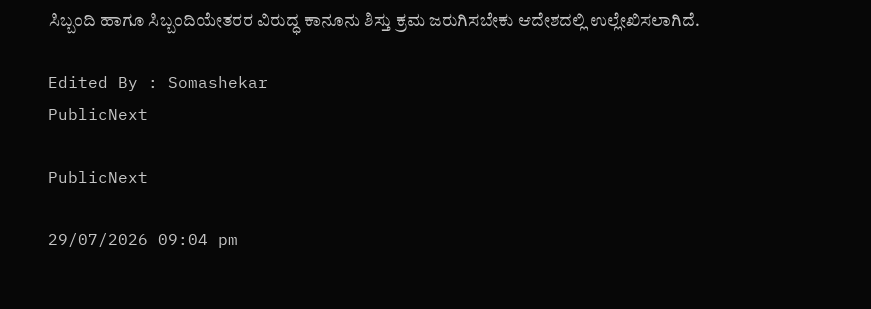ಸಿಬ್ಬಂದಿ ಹಾಗೂ ಸಿಬ್ಬಂದಿಯೇತರರ ವಿರುದ್ಧ ಕಾನೂನು ಶಿಸ್ತು ಕ್ರಮ ಜರುಗಿಸಬೇಕು ಆದೇಶದಲ್ಲಿ ಉಲ್ಲೇಖಿಸಲಾಗಿದೆ.

Edited By : Somashekar
PublicNext

PublicNext

29/07/2026 09:04 pm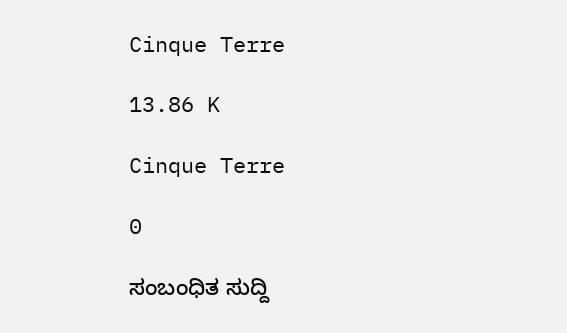Cinque Terre

13.86 K

Cinque Terre

0

ಸಂಬಂಧಿತ ಸುದ್ದಿ